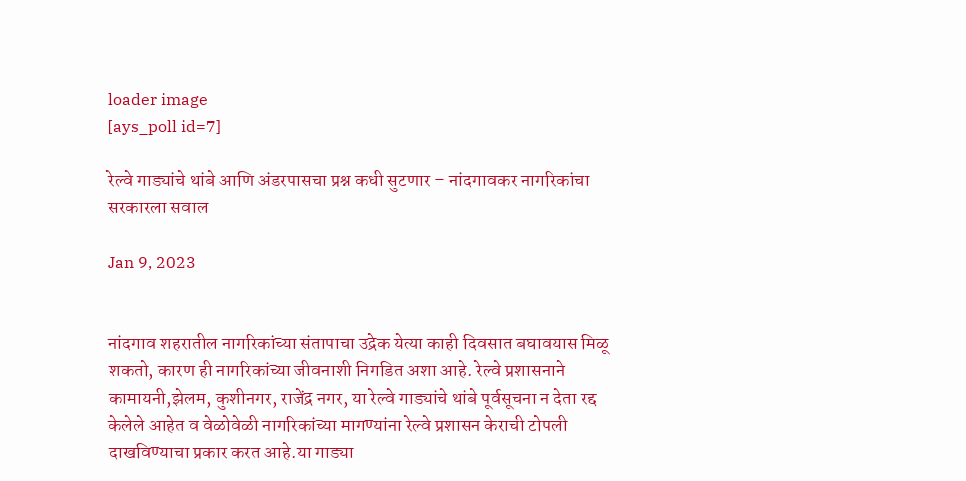loader image
[ays_poll id=7]

रेल्वे गाड्यांचे थांबे आणि अंडरपासचा प्रश्न कधी सुटणार – नांदगावकर नागरिकांचा सरकारला सवाल

Jan 9, 2023


नांदगाव शहरातील नागरिकांच्या संतापाचा उद्रेक येत्या काही दिवसात बघावयास मिळू शकतो, कारण ही नागरिकांच्या जीवनाशी निगडित अशा आहे. रेल्वे प्रशासनाने कामायनी,झेलम, कुशीनगर, राजेंद्र नगर, या रेल्वे गाड्यांचे थांबे पूर्वसूचना न देता रद्द केलेले आहेत व वेळोवेळी नागरिकांच्या मागण्यांना रेल्वे प्रशासन केराची टोपली दाखविण्याचा प्रकार करत आहे.या गाड्या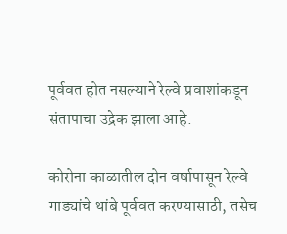पूर्ववत होत नसल्याने रेल्वे प्रवाशांकडून संतापाचा उद्रेक झाला आहे.

कोरोना काळातील दोन वर्षापासून रेल्वे गाड्यांचे थांबे पूर्ववत करण्यासाठी, तसेच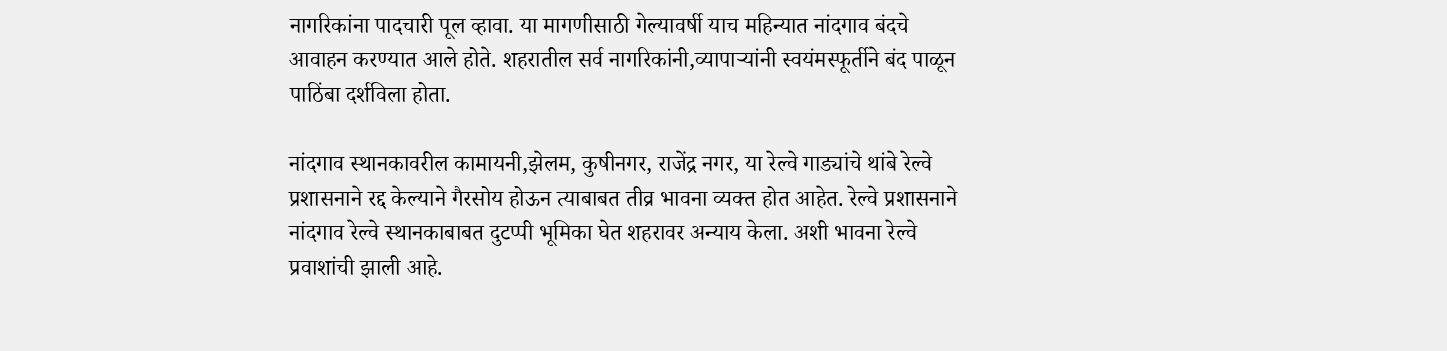नागरिकांना पादचारी पूल व्हावा. या मागणीसाठी गेल्यावर्षी याच महिन्यात नांदगाव बंदचे आवाहन करण्यात आले होते. शहरातील सर्व नागरिकांनी,व्यापार्‍यांनी स्वयंमस्फूर्तीने बंद पाळून पाठिंबा दर्शविला होता.

नांदगाव स्थानकावरील कामायनी,झेलम, कुषीनगर, राजेंद्र नगर, या रेल्वे गाड्यांचे थांबे रेल्वे प्रशासनाने रद्द केल्याने गैरसोय होऊन त्याबाबत तीव्र भावना व्यक्त होत आहेत. रेल्वे प्रशासनाने नांदगाव रेल्वे स्थानकाबाबत दुटप्पी भूमिका घेत शहरावर अन्याय केला. अशी भावना रेल्वे प्रवाशांची झाली आहे.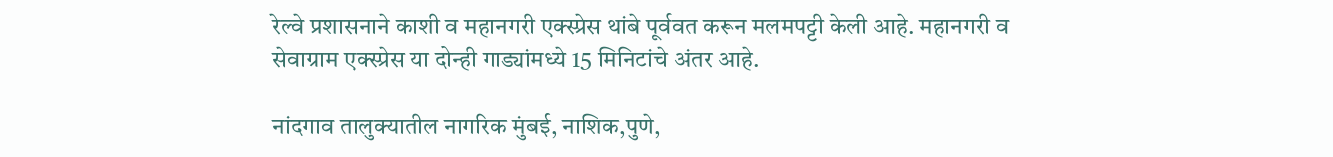रेल्वे प्रशासनाने काशी व महानगरी एक्स्प्रेस थांबे पूर्ववत करून मलमपट्टी केली आहे. महानगरी व सेवाग्राम एक्स्प्रेस या दोन्ही गाड्यांमध्ये 15 मिनिटांचे अंतर आहे.

नांदगाव तालुक्यातील नागरिक मुंबई, नाशिक,पुणे,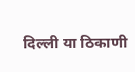दिल्ली या ठिकाणी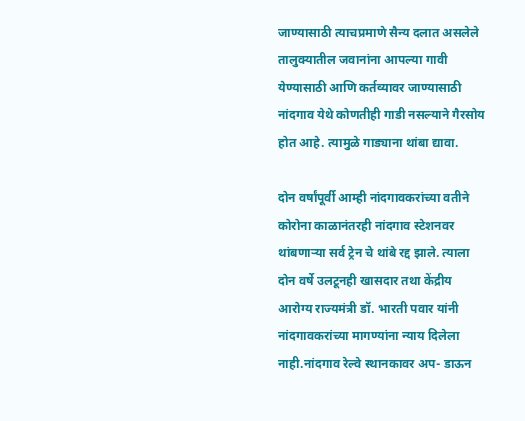जाण्यासाठी त्याचप्रमाणे सैन्य दलात असलेले तालुक्यातील जवानांना आपल्या गावी येण्यासाठी आणि कर्तव्यावर जाण्यासाठी नांदगाव येथे कोणतीही गाडी नसल्याने गैरसोय होत आहे. त्यामुळे गाड्याना थांबा द्यावा.

दोन वर्षांपूर्वी आम्ही नांदगावकरांच्या वतीने कोरोना काळानंतरही नांदगाव स्टेशनवर थांबणार्‍या सर्व ट्रेन चे थांबे रद्द झाले. त्याला दोन वर्षे उलटूनही खासदार तथा केंद्रीय आरोग्य राज्यमंत्री डॉ. भारती पवार यांनी नांदगावकरांच्या मागण्यांना न्याय दिलेला नाही.नांदगाव रेल्वे स्थानकावर अप- डाऊन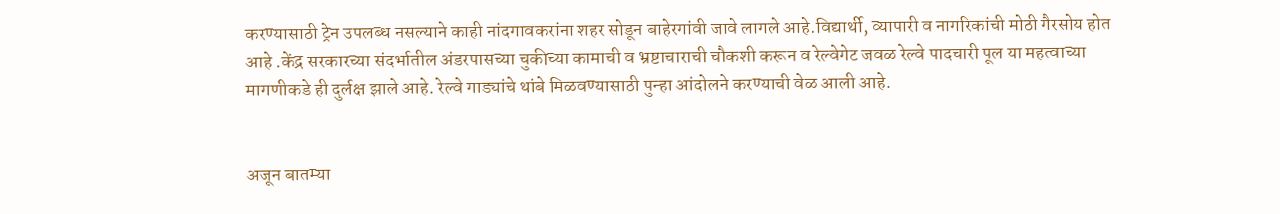करण्यासाठी ट्रेन उपलब्ध नसल्याने काही नांदगावकरांना शहर सोडून बाहेरगांवी जावे लागले आहे.विद्यार्थी, व्यापारी व नागरिकांची मोठी गैरसोय होत आहे .केंद्र सरकारच्या संदर्भातील अंडरपासच्या चुकीच्या कामाची व भ्रष्टाचाराची चौकशी करून व रेल्वेगेट जवळ रेल्वे पादचारी पूल या महत्वाच्या मागणीकडे ही दुर्लक्ष झाले आहे. रेल्वे गाड्यांचे थांबे मिळवण्यासाठी पुन्हा आंदोलने करण्याची वेळ आली आहे.


अजून बातम्या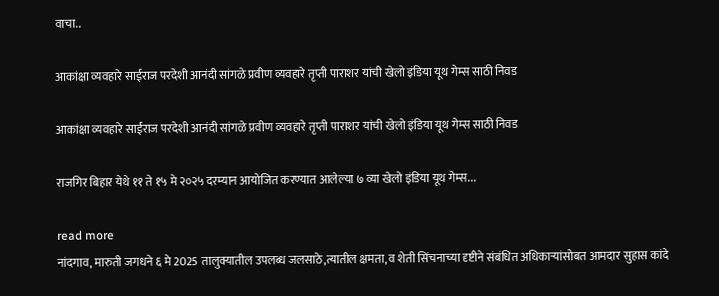वाचा..

आकांक्षा व्यवहारे साईराज परदेशी आनंदी सांगळे प्रवीण व्यवहारे तृप्ती पाराशर यांची खेलो इंडिया यूथ गेम्स साठी निवड

आकांक्षा व्यवहारे साईराज परदेशी आनंदी सांगळे प्रवीण व्यवहारे तृप्ती पाराशर यांची खेलो इंडिया यूथ गेम्स साठी निवड

राजगिर बिहार येथे ११ ते १५ मे २०२५ दरम्यान आयोजित करण्यात आलेल्या ७ व्या खेलो इंडिया यूथ गेम्स...

read more
नांदगाव, मारुती जगधने ६ मे 2025 तालुक्यातील उपलब्ध जलसाठे,त्यातील क्षमता, व शेती सिंचनाच्या दृष्टीने संबंधित अधिकाऱ्यांसोबत आमदार सुहास कांदे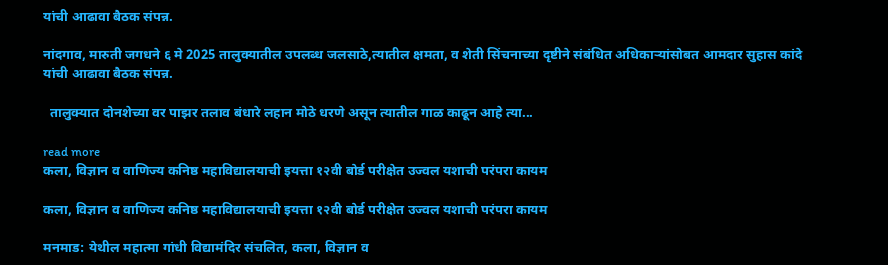यांची आढावा बैठक संपन्न.

नांदगाव, मारुती जगधने ६ मे 2025 तालुक्यातील उपलब्ध जलसाठे,त्यातील क्षमता, व शेती सिंचनाच्या दृष्टीने संबंधित अधिकाऱ्यांसोबत आमदार सुहास कांदे यांची आढावा बैठक संपन्न.

  तालुक्यात दोनशेच्या वर पाझर तलाव बंधारे लहान मोठे धरणे असून त्यातील गाळ काढून आहे त्या...

read more
कला, विज्ञान व वाणिज्य कनिष्ठ महाविद्यालयाची इयत्ता १२वी बोर्ड परीक्षेत उज्वल यशाची परंपरा कायम

कला, विज्ञान व वाणिज्य कनिष्ठ महाविद्यालयाची इयत्ता १२वी बोर्ड परीक्षेत उज्वल यशाची परंपरा कायम

मनमाड: येथील महात्मा गांधी विद्यामंदिर संचलित, कला, विज्ञान व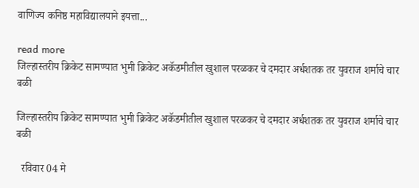वाणिज्य कनिष्ठ महाविद्यालयाने इयत्ता...

read more
जिल्हास्तरीय क्रिकेट सामण्यात भुमी क्रिकेट अकॅडमीतील खुशाल परळकर चे दमदार अर्धशतक तर युवराज शर्माचे चार बळी

जिल्हास्तरीय क्रिकेट सामण्यात भुमी क्रिकेट अकॅडमीतील खुशाल परळकर चे दमदार अर्धशतक तर युवराज शर्माचे चार बळी

  रविवार 04 मे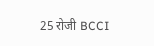25 रोजी BCCI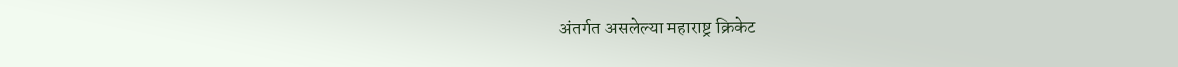अंतर्गत असलेल्या महाराष्ट्र क्रिकेट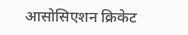आसोसिएशन क्रिकेट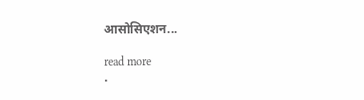आसोसिएशन...

read more
.